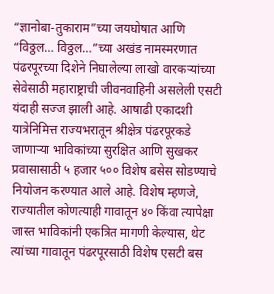“ज्ञानोबा-तुकाराम”च्या जयघोषात आणि “विठ्ठल… विठ्ठल…”च्या अखंड नामस्मरणात पंढरपूरच्या दिशेने निघालेल्या लाखो वारकऱ्यांच्या सेवेसाठी महाराष्ट्राची जीवनवाहिनी असलेली एसटी यंदाही सज्ज झाली आहे. आषाढी एकादशी यात्रेनिमित्त राज्यभरातून श्रीक्षेत्र पंढरपूरकडे जाणाऱ्या भाविकांच्या सुरक्षित आणि सुखकर प्रवासासाठी ५ हजार ५०० विशेष बसेस सोडण्याचे नियोजन करण्यात आले आहे. विशेष म्हणजे, राज्यातील कोणत्याही गावातून ४० किंवा त्यापेक्षा जास्त भाविकांनी एकत्रित मागणी केल्यास, थेट त्यांच्या गावातून पंढरपूरसाठी विशेष एसटी बस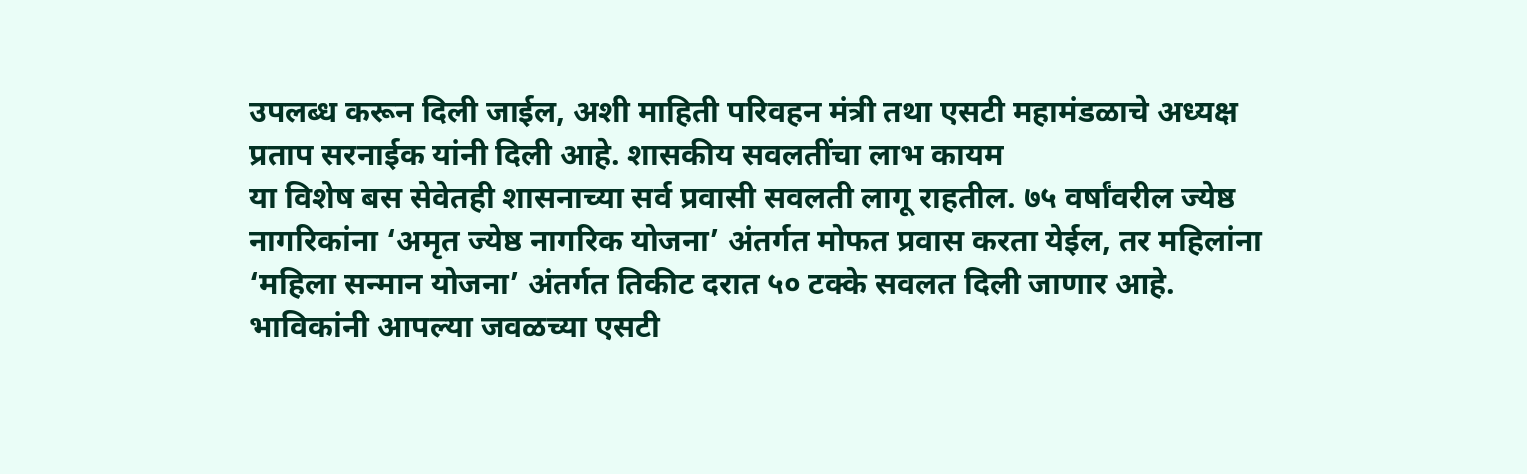उपलब्ध करून दिली जाईल, अशी माहिती परिवहन मंत्री तथा एसटी महामंडळाचे अध्यक्ष प्रताप सरनाईक यांनी दिली आहे. शासकीय सवलतींचा लाभ कायम
या विशेष बस सेवेतही शासनाच्या सर्व प्रवासी सवलती लागू राहतील. ७५ वर्षांवरील ज्येष्ठ नागरिकांना ‘अमृत ज्येष्ठ नागरिक योजना’ अंतर्गत मोफत प्रवास करता येईल, तर महिलांना ‘महिला सन्मान योजना’ अंतर्गत तिकीट दरात ५० टक्के सवलत दिली जाणार आहे. भाविकांनी आपल्या जवळच्या एसटी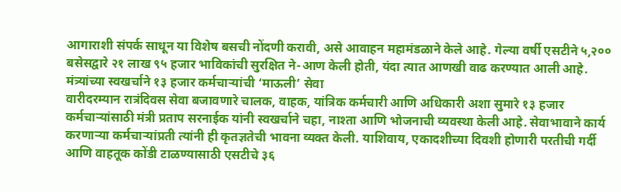आगाराशी संपर्क साधून या विशेष बसची नोंदणी करावी, असे आवाहन महामंडळाने केले आहे. गेल्या वर्षी एसटीने ५,२०० बसेसद्वारे २१ लाख ९५ हजार भाविकांची सुरक्षित ने-आण केली होती, यंदा त्यात आणखी वाढ करण्यात आली आहे. मंत्र्यांच्या स्वखर्चाने १३ हजार कर्मचाऱ्यांची ‘माऊली’ सेवा
वारीदरम्यान रात्रंदिवस सेवा बजावणारे चालक, वाहक, यांत्रिक कर्मचारी आणि अधिकारी अशा सुमारे १३ हजार कर्मचाऱ्यांसाठी मंत्री प्रताप सरनाईक यांनी स्वखर्चाने चहा, नाश्ता आणि भोजनाची व्यवस्था केली आहे. सेवाभावाने कार्य करणाऱ्या कर्मचाऱ्यांप्रती त्यांनी ही कृतज्ञतेची भावना व्यक्त केली. याशिवाय, एकादशीच्या दिवशी होणारी परतीची गर्दी आणि वाहतूक कोंडी टाळण्यासाठी एसटीचे ३६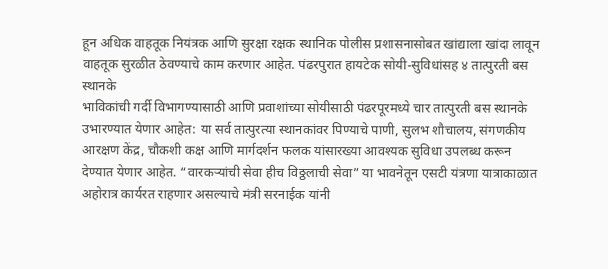हून अधिक वाहतूक नियंत्रक आणि सुरक्षा रक्षक स्थानिक पोलीस प्रशासनासोबत खांद्याला खांदा लावून वाहतूक सुरळीत ठेवण्याचे काम करणार आहेत. पंढरपुरात हायटेक सोयी-सुविधांसह ४ तात्पुरती बस स्थानके
भाविकांची गर्दी विभागण्यासाठी आणि प्रवाशांच्या सोयीसाठी पंढरपूरमध्ये चार तात्पुरती बस स्थानके उभारण्यात येणार आहेत: या सर्व तात्पुरत्या स्थानकांवर पिण्याचे पाणी, सुलभ शौचालय, संगणकीय आरक्षण केंद्र, चौकशी कक्ष आणि मार्गदर्शन फलक यांसारख्या आवश्यक सुविधा उपलब्ध करून देण्यात येणार आहेत. “वारकऱ्यांची सेवा हीच विठ्ठलाची सेवा” या भावनेतून एसटी यंत्रणा यात्राकाळात अहोरात्र कार्यरत राहणार असल्याचे मंत्री सरनाईक यांनी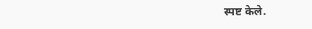स्पष्ट केले.